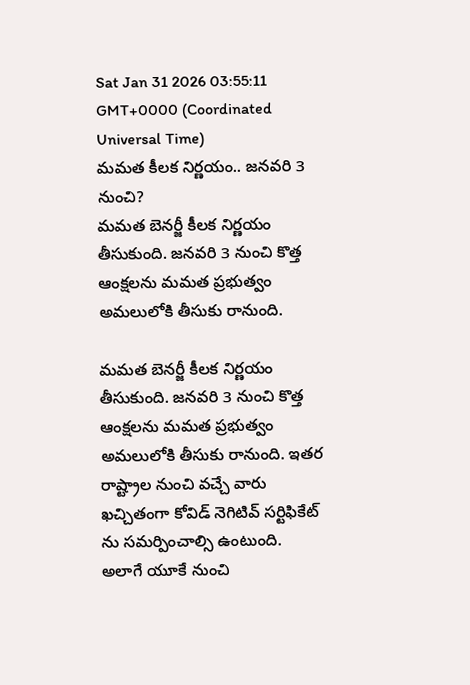Sat Jan 31 2026 03:55:11 GMT+0000 (Coordinated Universal Time)
మమత కీలక నిర్ణయం.. జనవరి 3 నుంచి?
మమత బెనర్జీ కీలక నిర్ణయం తీసుకుంది. జనవరి 3 నుంచి కొత్త ఆంక్షలను మమత ప్రభుత్వం అమలులోకి తీసుకు రానుంది.

మమత బెనర్జీ కీలక నిర్ణయం తీసుకుంది. జనవరి 3 నుంచి కొత్త ఆంక్షలను మమత ప్రభుత్వం అమలులోకి తీసుకు రానుంది. ఇతర రాష్ట్రాల నుంచి వచ్చే వారు ఖచ్చితంగా కోవిడ్ నెగిటివ్ సర్టిఫికేట్ ను సమర్పించాల్సి ఉంటుంది. అలాగే యూకే నుంచి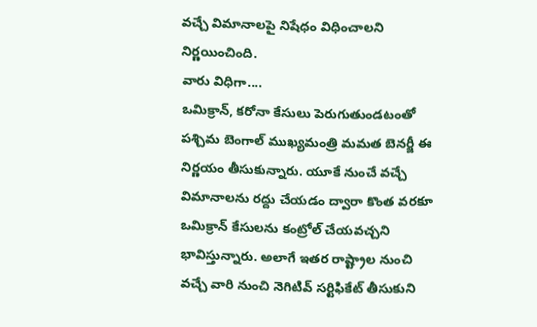వచ్చే విమానాలపై నిషేధం విధించాలని నిర్ణయించింది.
వారు విధిగా....
ఒమిక్రాన్, కరోనా కేసులు పెరుగుతుండటంతో పశ్చిమ బెంగాల్ ముఖ్యమంత్రి మమత బెనర్జీ ఈ నిర్ణయం తీసుకున్నారు. యూకే నుంచే వచ్చే విమానాలను రద్దు చేయడం ద్వారా కొంత వరకూ ఒమిక్రాన్ కేసులను కంట్రోల్ చేయవచ్చని భావిస్తున్నారు. అలాగే ఇతర రాష్ట్రాల నుంచి వచ్చే వారి నుంచి నెగిటివ్ సర్టిఫికేట్ తీసుకుని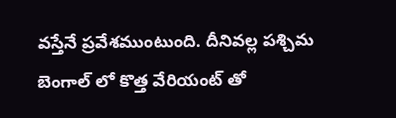వస్తేనే ప్రవేశముంటుంది. దీనివల్ల పశ్చిమ బెంగాల్ లో కొత్త వేరియంట్ తో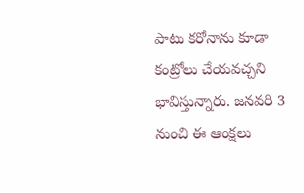పాటు కరోనాను కూడా కంట్రోలు చేయవచ్చని భావిస్తున్నారు. జనవరి 3 నుంచి ఈ ఆంక్షలు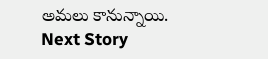అమలు కానున్నాయి.
Next Story